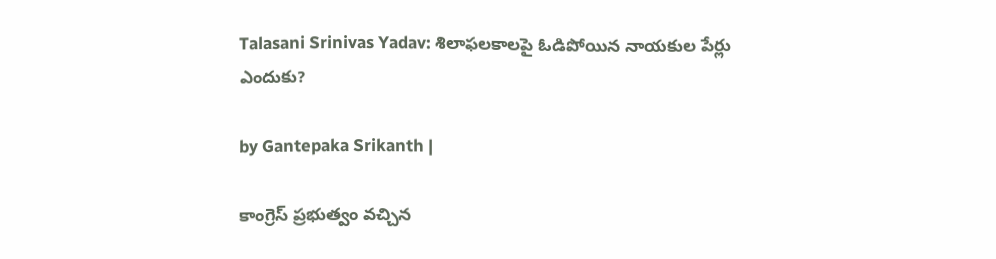Talasani Srinivas Yadav: శిలాఫలకాలపై ఓడిపోయిన నాయకుల పేర్లు ఎందుకు?

by Gantepaka Srikanth |

కాంగ్రెస్ ప్రభుత్వం వచ్చిన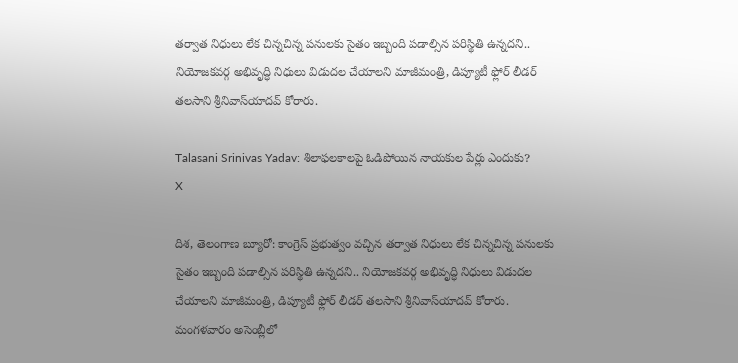తర్వాత నిధులు లేక చిన్నచిన్న పనులకు సైతం ఇబ్బంది పడాల్సిన పరిస్థితి ఉన్నదని.. నియోజకవర్గ అభివృద్ధి నిధులు విడుదల చేయాలని మాజీమంత్రి, డిప్యూటీ ఫ్లోర్ లీడర్ తలసాని శ్రీనివాస్‌యాదవ్ కోరారు.

Talasani Srinivas Yadav: శిలాఫలకాలపై ఓడిపోయిన నాయకుల పేర్లు ఎందుకు?
X

దిశ, తెలంగాణ బ్యూరో: కాంగ్రెస్ ప్రభుత్వం వచ్చిన తర్వాత నిధులు లేక చిన్నచిన్న పనులకు సైతం ఇబ్బంది పడాల్సిన పరిస్థితి ఉన్నదని.. నియోజకవర్గ అభివృద్ధి నిధులు విడుదల చేయాలని మాజీమంత్రి, డిప్యూటీ ఫ్లోర్ లీడర్ తలసాని శ్రీనివాస్‌యాదవ్ కోరారు. మంగళవారం అసెంబ్లీలో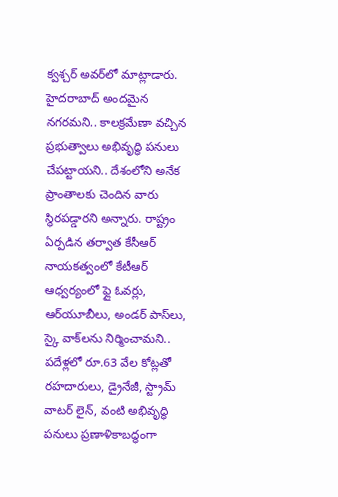క్వశ్చర్ అవర్‌లో మాట్లాడారు. హైదరాబాద్ అందమైన నగరమని.. కాలక్రమేణా వచ్చిన ప్రభుత్వాలు అభివృద్ధి పనులు చేపట్టాయని.. దేశంలోని అనేక ప్రాంతాలకు చెందిన వారు స్థిరపడ్డారని అన్నారు. రాష్ట్రం ఏర్పడిన తర్వాత కేసీఆర్ నాయకత్వంలో కేటీఆర్ ఆధ్వర్యంలో ఫ్లై ఓవర్లు, ఆర్‌యూబీలు, అండర్ పాస్‌లు, స్కై వాక్‌లను నిర్మించామని.. పదేళ్లలో రూ.63 వేల కోట్లతో రహదారులు, డ్రైనేజీ, స్ట్రామ్ వాటర్ లైన్, వంటి అభివృద్ధి పనులు ప్రణాళికాబద్ధంగా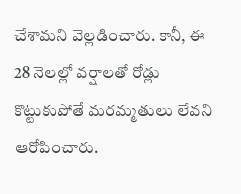చేశామని వెల్లడించారు. కానీ, ఈ 28 నెలల్లో వర్షాలతో రోడ్లు కొట్టుకుపోతే మరమ్మతులు లేవని ఆరోపించారు.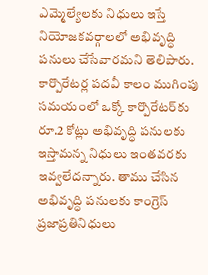ఎమ్మెల్యేలకు నిధులు ఇస్తే నియోజకవర్గాలలో అభివృద్ధి పనులు చేసేవారమని తెలిపారు. కార్పొరేటర్ల పదవీ కాలం ముగింపు సమయంలో ఒక్కో కార్పొరేటర్‌కు రూ.2 కోట్లు అభివృద్ధి పనులకు ఇస్తామన్న నిధులు ఇంతవరకు ఇవ్వలేదన్నారు. తాము చేసిన అభివృద్ధి పనులకు కాంగ్రెస్ ప్రజాప్రతినిధులు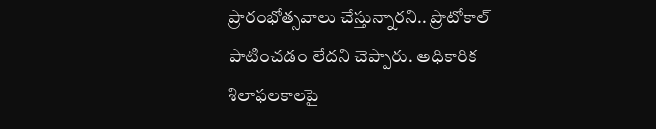ప్రారంభోత్సవాలు చేస్తున్నారని.. ప్రొటోకాల్ పాటించడం లేదని చెప్పారు. అధికారిక శిలాఫలకాలపై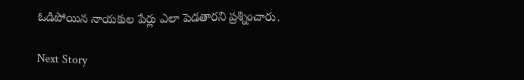ఓడిపోయిన నాయకుల పేర్లు ఎలా పెడతారని ప్రశ్నించారు.

Next Story